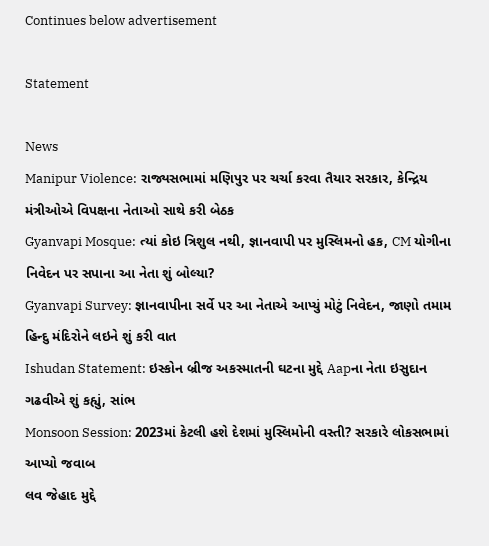Continues below advertisement

Statement

News
Manipur Violence: રાજ્યસભામાં મણિપુર પર ચર્ચા કરવા તૈયાર સરકાર, કેન્દ્રિય મંત્રીઓએ વિપક્ષના નેતાઓ સાથે કરી બેઠક
Gyanvapi Mosque: ત્યાં કોઇ ત્રિશુલ નથી, જ્ઞાનવાપી પર મુસ્લિમનો હક, CM યોગીના નિવેદન પર સપાના આ નેતા શું બોલ્યા?
Gyanvapi Survey: જ્ઞાનવાપીના સર્વે પર આ નેતાએ આપ્યું મોટું નિવેદન, જાણો તમામ હિન્દુ મંદિરોને લઇને શું કરી વાત
Ishudan Statement: ઇસ્કોન બ્રીજ અકસ્માતની ઘટના મુદ્દે Aapના નેતા ઇસુદાન ગઢવીએ શું કહ્યું, સાંભ
Monsoon Session: 2023માં કેટલી હશે દેશમાં મુસ્લિમોની વસ્તી? સરકારે લોકસભામાં આપ્યો જવાબ
લવ જેહાદ મુદ્દે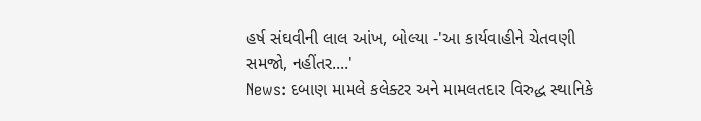હર્ષ સંઘવીની લાલ આંખ, બોલ્યા -'આ કાર્યવાહીને ચેતવણી સમજો, નહીંતર....'
News: દબાણ મામલે કલેક્ટર અને મામલતદાર વિરુદ્ધ સ્થાનિકે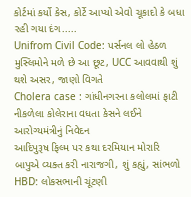કોર્ટમાં કર્યો કેસ, કોર્ટે આપ્યો એવો ચૂકાદો કે બધા રહી ગયા દંગ.....
Unifrom Civil Code: પર્સનલ લો હેઠળ મુસ્લિમોને મળે છે આ છૂટ, UCC આવવાથી શું થશે અસર, જાણો વિગતે
Cholera case : ગાંધીનગરના કલોલમાં ફાટી નીકળેલા કોલેરાના વધતા કેસને લઈને આરોગ્યમંત્રીનું નિવેદન
આદિપુરૂષ ફિલ્મ પર કથા દરમિયાન મોરારિ બાપુએ વ્યક્ત કરી નારાજગી, શું કહ્યું, સાંભળો
HBD: લોકસભાની ચૂંટણી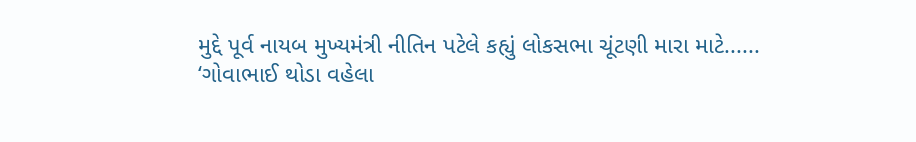મુદ્દે પૂર્વ નાયબ મુખ્યમંત્રી નીતિન પટેલે કહ્યું લોકસભા ચૂંટણી મારા માટે......
‘ગોવાભાઈ થોડા વહેલા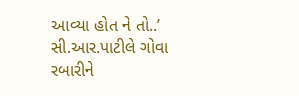આવ્યા હોત ને તો..’ સી.આર.પાટીલે ગોવા રબારીને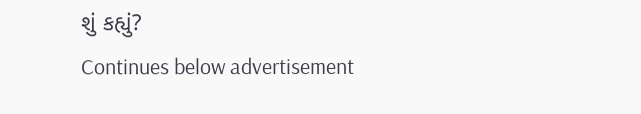શું કહ્યું?
Continues below advertisement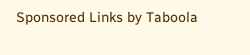Sponsored Links by Taboola